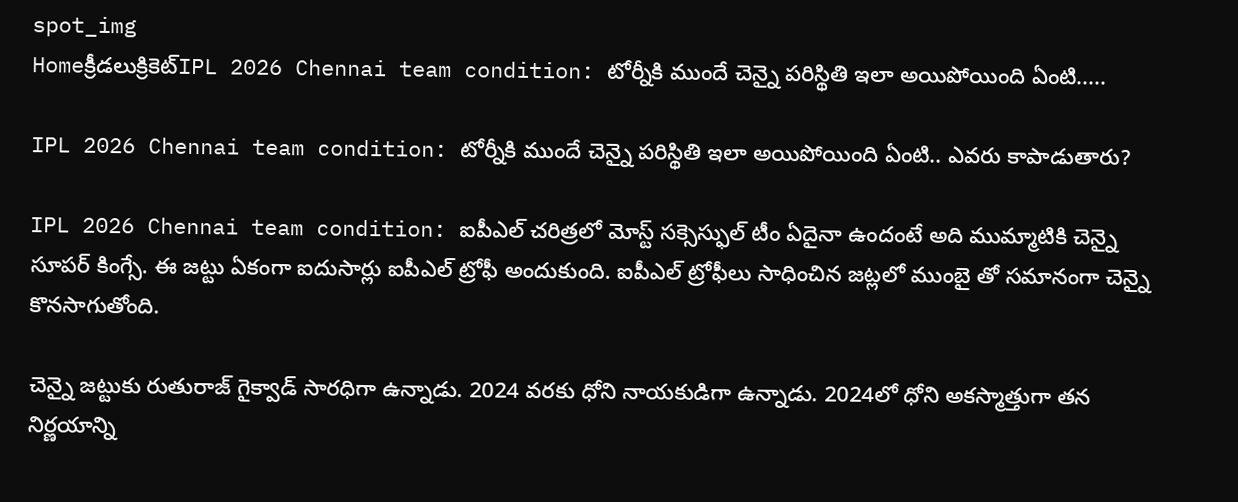spot_img
Homeక్రీడలుక్రికెట్‌IPL 2026 Chennai team condition: టోర్నీకి ముందే చెన్నై పరిస్థితి ఇలా అయిపోయింది ఏంటి.....

IPL 2026 Chennai team condition: టోర్నీకి ముందే చెన్నై పరిస్థితి ఇలా అయిపోయింది ఏంటి.. ఎవరు కాపాడుతారు?

IPL 2026 Chennai team condition: ఐపీఎల్ చరిత్రలో మోస్ట్ సక్సెస్ఫుల్ టీం ఏదైనా ఉందంటే అది ముమ్మాటికి చెన్నై సూపర్ కింగ్సే. ఈ జట్టు ఏకంగా ఐదుసార్లు ఐపీఎల్ ట్రోఫీ అందుకుంది. ఐపీఎల్ ట్రోఫీలు సాధించిన జట్లలో ముంబై తో సమానంగా చెన్నై కొనసాగుతోంది.

చెన్నై జట్టుకు రుతురాజ్ గైక్వాడ్ సారధిగా ఉన్నాడు. 2024 వరకు ధోని నాయకుడిగా ఉన్నాడు. 2024లో ధోని అకస్మాత్తుగా తన నిర్ణయాన్ని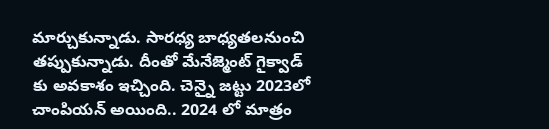మార్చుకున్నాడు. సారధ్య బాధ్యతలనుంచి తప్పుకున్నాడు. దీంతో మేనేజ్మెంట్ గైక్వాడ్ కు అవకాశం ఇచ్చింది. చెన్నై జట్టు 2023లో చాంపియన్ అయింది.. 2024 లో మాత్రం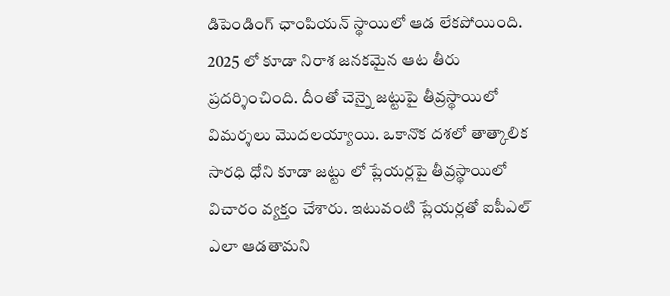డిపెండింగ్ ఛాంపియన్ స్థాయిలో ఆడ లేకపోయింది. 2025 లో కూడా నిరాశ జనకమైన ఆట తీరు ప్రదర్శించింది. దీంతో చెన్నై జట్టుపై తీవ్రస్థాయిలో విమర్శలు మొదలయ్యాయి. ఒకానొక దశలో తాత్కాలిక సారధి ధోని కూడా జట్టు లో ప్లేయర్లపై తీవ్రస్థాయిలో విచారం వ్యక్తం చేశారు. ఇటువంటి ప్లేయర్లతో ఐపీఎల్ ఎలా ఆడతామని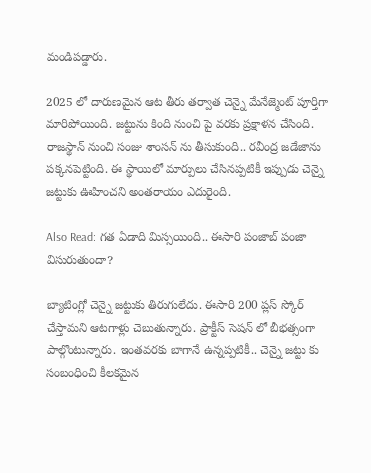మండిపడ్డారు.

2025 లో దారుణమైన ఆట తీరు తర్వాత చెన్నై మేనేజ్మెంట్ పూర్తిగా మారిపోయింది. జట్టును కింది నుంచి పై వరకు ప్రక్షాళన చేసింది. రాజస్థాన్ నుంచి సంజు శాంసన్ ను తీసుకుంది.. రవీంద్ర జడేజాను పక్కనపెట్టింది. ఈ స్థాయిలో మార్పులు చేసినప్పటికీ ఇప్పుడు చెన్నై జట్టుకు ఊహించని అంతరాయం ఎదురైంది.

Also Read: గత ఏడాది మిస్సయింది.. ఈసారి పంజాబ్ పంజా విసురుతుందా?

బ్యాటింగ్లో చెన్నై జట్టుకు తిరుగులేదు. ఈసారి 200 ప్లస్ స్కోర్ చేస్తామని ఆటగాళ్లు చెబుతున్నారు. ప్రాక్టీస్ సెషన్ లో బీభత్సంగా పాల్గొంటున్నారు. ఇంతవరకు బాగానే ఉన్నప్పటికీ.. చెన్నై జట్టు కు సంబంధించి కీలకమైన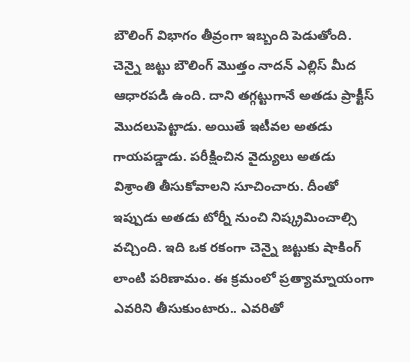బౌలింగ్ విభాగం తీవ్రంగా ఇబ్బంది పెడుతోంది. చెన్నై జట్టు బౌలింగ్ మొత్తం నాదన్ ఎల్లిస్ మీద ఆధారపడి ఉంది. దాని తగ్గట్టుగానే అతడు ప్రాక్టీస్ మొదలుపెట్టాడు. అయితే ఇటీవల అతడు గాయపడ్డాడు. పరీక్షించిన వైద్యులు అతడు విశ్రాంతి తీసుకోవాలని సూచించారు. దీంతో ఇప్పుడు అతడు టోర్నీ నుంచి నిష్క్రమించాల్సి వచ్చింది. ఇది ఒక రకంగా చెన్నై జట్టుకు షాకింగ్ లాంటి పరిణామం. ఈ క్రమంలో ప్రత్యామ్నాయంగా ఎవరిని తీసుకుంటారు.. ఎవరితో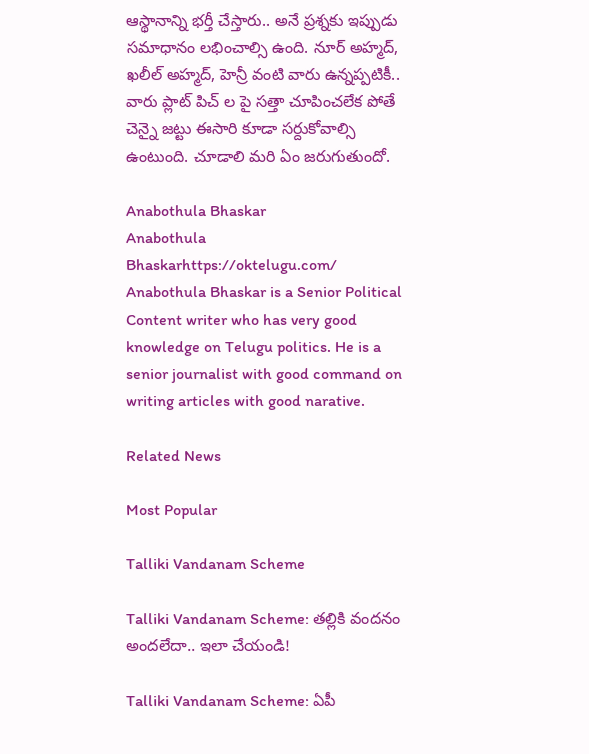ఆస్థానాన్ని భర్తీ చేస్తారు.. అనే ప్రశ్నకు ఇప్పుడు సమాధానం లభించాల్సి ఉంది. నూర్ అహ్మద్, ఖలీల్ అహ్మద్, హెన్రీ వంటి వారు ఉన్నప్పటికీ.. వారు ప్లాట్ పిచ్ ల పై సత్తా చూపించలేక పోతే చెన్నై జట్టు ఈసారి కూడా సర్దుకోవాల్సి ఉంటుంది. చూడాలి మరి ఏం జరుగుతుందో.

Anabothula Bhaskar
Anabothula Bhaskarhttps://oktelugu.com/
Anabothula Bhaskar is a Senior Political Content writer who has very good knowledge on Telugu politics. He is a senior journalist with good command on writing articles with good narative.

Related News

Most Popular

Talliki Vandanam Scheme

Talliki Vandanam Scheme: తల్లికి వందనం అందలేదా.. ఇలా చేయండి!

Talliki Vandanam Scheme: ఏపీ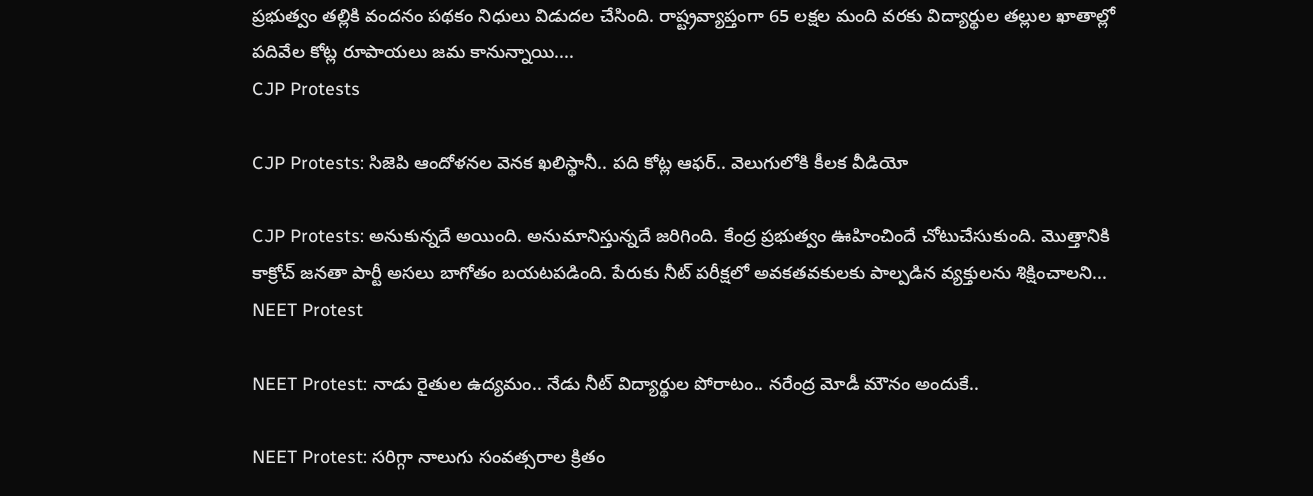ప్రభుత్వం తల్లికి వందనం పథకం నిధులు విడుదల చేసింది. రాష్ట్రవ్యాప్తంగా 65 లక్షల మంది వరకు విద్యార్థుల తల్లుల ఖాతాల్లో పదివేల కోట్ల రూపాయలు జమ కానున్నాయి....
CJP Protests

CJP Protests: సిజెపి ఆందోళనల వెనక ఖలిస్థానీ.. పది కోట్ల ఆఫర్.. వెలుగులోకి కీలక వీడియో

CJP Protests: అనుకున్నదే అయింది. అనుమానిస్తున్నదే జరిగింది. కేంద్ర ప్రభుత్వం ఊహించిందే చోటుచేసుకుంది. మొత్తానికి కాక్రోచ్ జనతా పార్టీ అసలు బాగోతం బయటపడింది. పేరుకు నీట్ పరీక్షలో అవకతవకులకు పాల్పడిన వ్యక్తులను శిక్షించాలని...
NEET Protest

NEET Protest: నాడు రైతుల ఉద్యమం.. నేడు నీట్ విద్యార్థుల పోరాటం.. నరేంద్ర మోడీ మౌనం అందుకే..

NEET Protest: సరిగ్గా నాలుగు సంవత్సరాల క్రితం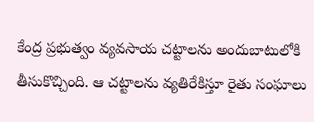కేంద్ర ప్రభుత్వం వ్యవసాయ చట్టాలను అందుబాటులోకి తీసుకొచ్చింది. ఆ చట్టాలను వ్యతిరేకిస్తూ రైతు సంఘాలు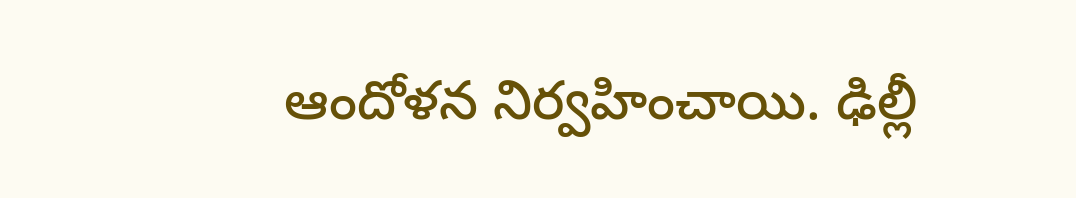ఆందోళన నిర్వహించాయి. ఢిల్లీ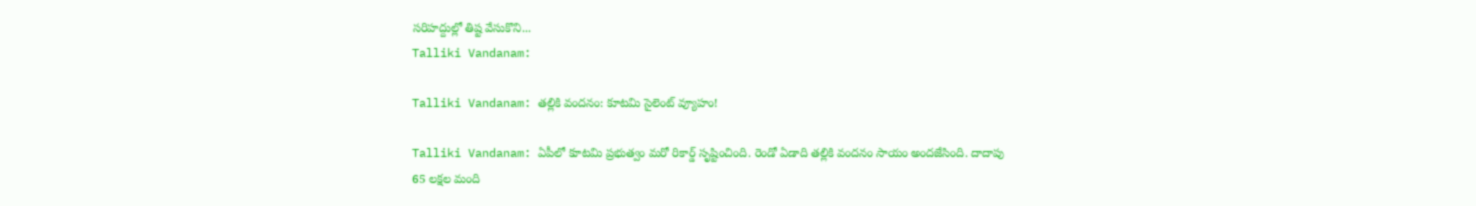సరిహద్దుల్లో తిష్ట వేసుకొని...
Talliki Vandanam:

Talliki Vandanam: తల్లికి వందనం: కూటమి సైలెంట్ వ్యూహం!

Talliki Vandanam: ఏపీలో కూటమి ప్రభుత్వం మరో రికార్డ్ సృష్టించింది. రెండో ఏడాది తల్లికి వందనం సాయం అందజేసింది. దాదాపు 65 లక్షల మంది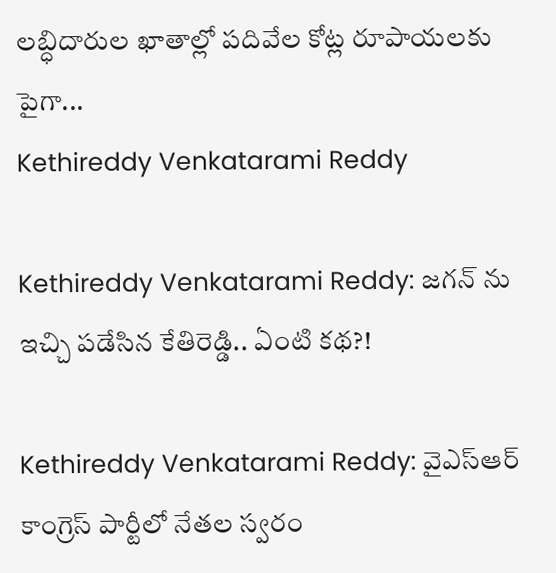లబ్ధిదారుల ఖాతాల్లో పదివేల కోట్ల రూపాయలకు పైగా...
Kethireddy Venkatarami Reddy

Kethireddy Venkatarami Reddy: జగన్ ను ఇచ్చి పడేసిన కేతిరెడ్డి.. ఏంటి కథ?!

Kethireddy Venkatarami Reddy: వైఎస్ఆర్ కాంగ్రెస్ పార్టీలో నేతల స్వరం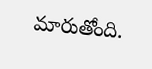మారుతోంది.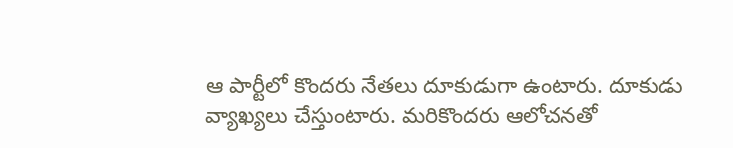ఆ పార్టీలో కొందరు నేతలు దూకుడుగా ఉంటారు. దూకుడు వ్యాఖ్యలు చేస్తుంటారు. మరికొందరు ఆలోచనతో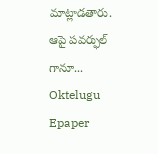మాట్లాడతారు. ఆపై పవర్ఫుల్ గానూ...
Oktelugu Epaper